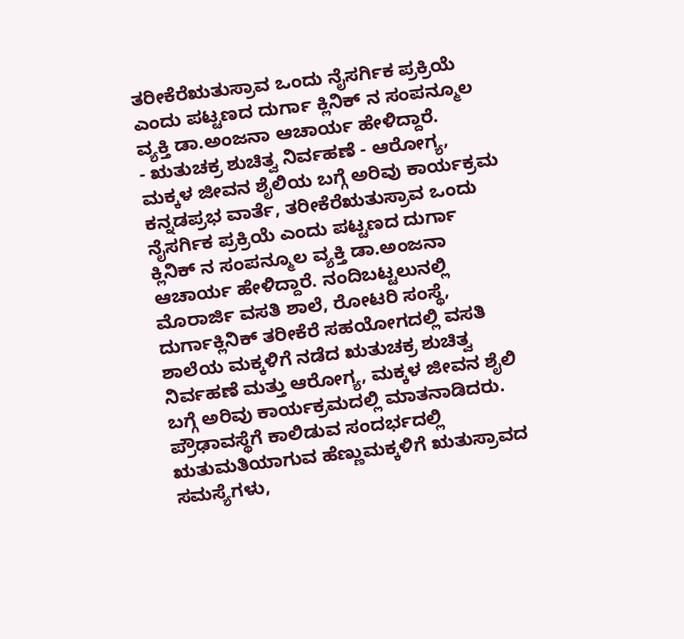ತರೀಕೆರೆಋತುಸ್ರಾವ ಒಂದು ನೈಸರ್ಗಿಕ ಪ್ರಕ್ರಿಯೆ ಎಂದು ಪಟ್ಟಣದ ದುರ್ಗಾ ಕ್ಲಿನಿಕ್ ನ ಸಂಪನ್ಮೂಲ ವ್ಯಕ್ತಿ ಡಾ.ಅಂಜನಾ ಆಚಾರ್ಯ ಹೇಳಿದ್ದಾರೆ.
- ಋತುಚಕ್ರ ಶುಚಿತ್ವ ನಿರ್ವಹಣೆ - ಆರೋಗ್ಯ, ಮಕ್ಕಳ ಜೀವನ ಶೈಲಿಯ ಬಗ್ಗೆ ಅರಿವು ಕಾರ್ಯಕ್ರಮ
ಕನ್ನಡಪ್ರಭ ವಾರ್ತೆ, ತರೀಕೆರೆಋತುಸ್ರಾವ ಒಂದು ನೈಸರ್ಗಿಕ ಪ್ರಕ್ರಿಯೆ ಎಂದು ಪಟ್ಟಣದ ದುರ್ಗಾ ಕ್ಲಿನಿಕ್ ನ ಸಂಪನ್ಮೂಲ ವ್ಯಕ್ತಿ ಡಾ.ಅಂಜನಾ ಆಚಾರ್ಯ ಹೇಳಿದ್ದಾರೆ. ನಂದಿಬಟ್ಟಲುನಲ್ಲಿ ಮೊರಾರ್ಜಿ ವಸತಿ ಶಾಲೆ, ರೋಟರಿ ಸಂಸ್ಥೆ, ದುರ್ಗಾಕ್ಲಿನಿಕ್ ತರೀಕೆರೆ ಸಹಯೋಗದಲ್ಲಿ ವಸತಿ ಶಾಲೆಯ ಮಕ್ಕಳಿಗೆ ನಡೆದ ಋತುಚಕ್ರ ಶುಚಿತ್ವ ನಿರ್ವಹಣೆ ಮತ್ತು ಆರೋಗ್ಯ, ಮಕ್ಕಳ ಜೀವನ ಶೈಲಿ ಬಗ್ಗೆ ಅರಿವು ಕಾರ್ಯಕ್ರಮದಲ್ಲಿ ಮಾತನಾಡಿದರು. ಪ್ರೌಢಾವಸ್ಥೆಗೆ ಕಾಲಿಡುವ ಸಂದರ್ಭದಲ್ಲಿ ಋತುಮತಿಯಾಗುವ ಹೆಣ್ಣುಮಕ್ಕಳಿಗೆ ಋತುಸ್ರಾವದ ಸಮಸ್ಯೆಗಳು,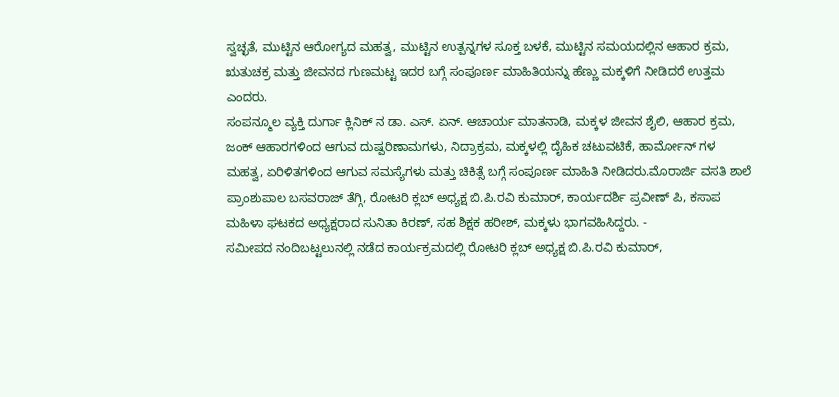ಸ್ವಚ್ಛತೆ, ಮುಟ್ಟಿನ ಆರೋಗ್ಯದ ಮಹತ್ವ, ಮುಟ್ಟಿನ ಉತ್ಪನ್ನಗಳ ಸೂಕ್ತ ಬಳಕೆ, ಮುಟ್ಟಿನ ಸಮಯದಲ್ಲಿನ ಆಹಾರ ಕ್ರಮ, ಋತುಚಕ್ರ ಮತ್ತು ಜೀವನದ ಗುಣಮಟ್ಟ ಇದರ ಬಗ್ಗೆ ಸಂಪೂರ್ಣ ಮಾಹಿತಿಯನ್ನು ಹೆಣ್ಣು ಮಕ್ಕಳಿಗೆ ನೀಡಿದರೆ ಉತ್ತಮ ಎಂದರು.
ಸಂಪನ್ಮೂಲ ವ್ಯಕ್ತಿ ದುರ್ಗಾ ಕ್ಲಿನಿಕ್ ನ ಡಾ. ಎಸ್. ಏನ್. ಆಚಾರ್ಯ ಮಾತನಾಡಿ, ಮಕ್ಕಳ ಜೀವನ ಶೈಲಿ, ಆಹಾರ ಕ್ರಮ, ಜಂಕ್ ಆಹಾರಗಳಿಂದ ಆಗುವ ದುಷ್ಪರಿಣಾಮಗಳು, ನಿದ್ರಾಕ್ರಮ, ಮಕ್ಕಳಲ್ಲಿ ದೈಹಿಕ ಚಟುವಟಿಕೆ, ಹಾರ್ಮೋನ್ ಗಳ ಮಹತ್ವ, ಏರಿಳಿತಗಳಿಂದ ಆಗುವ ಸಮಸ್ಯೆಗಳು ಮತ್ತು ಚಿಕಿತ್ಸೆ ಬಗ್ಗೆ ಸಂಪೂರ್ಣ ಮಾಹಿತಿ ನೀಡಿದರು.ಮೊರಾರ್ಜಿ ವಸತಿ ಶಾಲೆ ಪ್ರಾಂಶುಪಾಲ ಬಸವರಾಜ್ ತೆಗ್ಗಿ, ರೋಟರಿ ಕ್ಲಬ್ ಅಧ್ಯಕ್ಷ ಬಿ.ಪಿ.ರವಿ ಕುಮಾರ್, ಕಾರ್ಯದರ್ಶಿ ಪ್ರವೀಣ್ ಪಿ, ಕಸಾಪ ಮಹಿಳಾ ಘಟಕದ ಅಧ್ಯಕ್ಷರಾದ ಸುನಿತಾ ಕಿರಣ್, ಸಹ ಶಿಕ್ಷಕ ಹರೀಶ್, ಮಕ್ಕಳು ಭಾಗವಹಿಸಿದ್ದರು. -
ಸಮೀಪದ ನಂದಿಬಟ್ಟಲುನಲ್ಲಿ ನಡೆದ ಕಾರ್ಯಕ್ರಮದಲ್ಲಿ ರೋಟರಿ ಕ್ಲಬ್ ಅಧ್ಯಕ್ಷ ಬಿ.ಪಿ.ರವಿ ಕುಮಾರ್,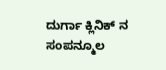ದುರ್ಗಾ ಕ್ಲಿನಿಕ್ ನ ಸಂಪನ್ಮೂಲ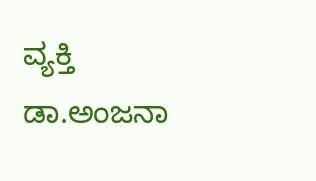ವ್ಯಕ್ತಿ ಡಾ.ಅಂಜನಾ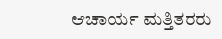ಆಚಾರ್ಯ ಮತ್ತಿತರರು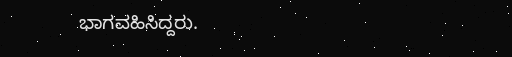ಭಾಗವಹಿಸಿದ್ದರು.